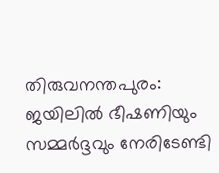തിരുവനന്തപുരം: ജയിലിൽ ഭീഷണിയും സമ്മർദ്ദവും നേരിടേണ്ടി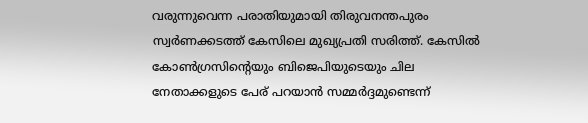വരുന്നുവെന്ന പരാതിയുമായി തിരുവനന്തപുരം സ്വർണക്കടത്ത് കേസിലെ മുഖ്യപ്രതി സരിത്ത്. കേസിൽ കോൺഗ്രസിന്റെയും ബിജെപിയുടെയും ചില നേതാക്കളുടെ പേര് പറയാൻ സമ്മർദ്ദമുണ്ടെന്ന്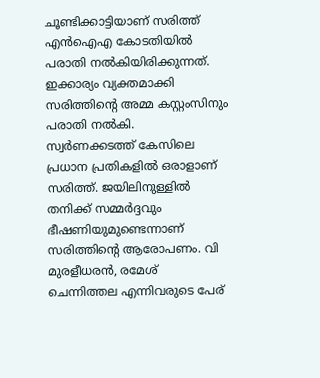ചൂണ്ടിക്കാട്ടിയാണ് സരിത്ത് എൻഐഎ കോടതിയിൽ പരാതി നൽകിയിരിക്കുന്നത്. ഇക്കാര്യം വ്യക്തമാക്കി സരിത്തിന്റെ അമ്മ കസ്റ്റംസിനും പരാതി നൽകി.
സ്വർണക്കടത്ത് കേസിലെ പ്രധാന പ്രതികളിൽ ഒരാളാണ് സരിത്ത്. ജയിലിനുള്ളിൽ തനിക്ക് സമ്മർദ്ദവും ഭീഷണിയുമുണ്ടെന്നാണ് സരിത്തിന്റെ ആരോപണം. വി മുരളീധരൻ, രമേശ് ചെന്നിത്തല എന്നിവരുടെ പേര്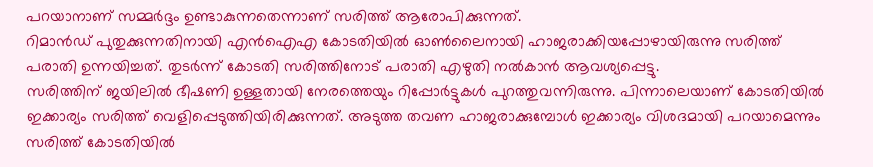പറയാനാണ് സമ്മർദ്ദം ഉണ്ടാകുന്നതെന്നാണ് സരിത്ത് ആരോപിക്കുന്നത്.
റിമാൻഡ് പുതുക്കുന്നതിനായി എൻഐഎ കോടതിയിൽ ഓൺലൈനായി ഹാജരാക്കിയപ്പോഴായിരുന്നു സരിത്ത് പരാതി ഉന്നയിച്ചത്. തുടർന്ന് കോടതി സരിത്തിനോട് പരാതി എഴുതി നൽകാൻ ആവശ്യപ്പെട്ടു.
സരിത്തിന് ജയിലിൽ ഭീഷണി ഉള്ളതായി നേരത്തെയും റിപ്പോർട്ടുകൾ പുറത്തുവന്നിരുന്നു. പിന്നാലെയാണ് കോടതിയിൽ ഇക്കാര്യം സരിത്ത് വെളിപ്പെടുത്തിയിരിക്കുന്നത്. അടുത്ത തവണ ഹാജരാക്കുമ്പോൾ ഇക്കാര്യം വിശദമായി പറയാമെന്നും സരിത്ത് കോടതിയിൽ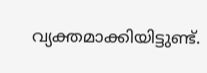വ്യക്തമാക്കിയിട്ടുണ്ട്.